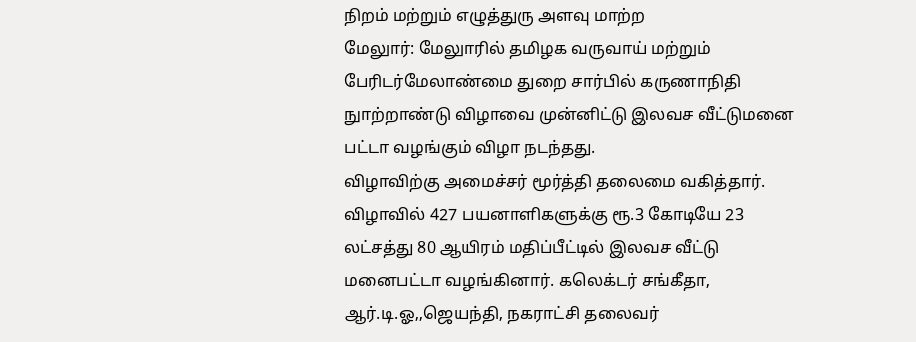நிறம் மற்றும் எழுத்துரு அளவு மாற்ற
மேலுார்: மேலுாரில் தமிழக வருவாய் மற்றும் பேரிடர்மேலாண்மை துறை சார்பில் கருணாநிதி நுாற்றாண்டு விழாவை முன்னிட்டு இலவச வீட்டுமனை பட்டா வழங்கும் விழா நடந்தது.
விழாவிற்கு அமைச்சர் மூர்த்தி தலைமை வகித்தார். விழாவில் 427 பயனாளிகளுக்கு ரூ.3 கோடியே 23 லட்சத்து 80 ஆயிரம் மதிப்பீட்டில் இலவச வீட்டு மனைபட்டா வழங்கினார். கலெக்டர் சங்கீதா, ஆர்.டி.ஓ,,ஜெயந்தி, நகராட்சி தலைவர்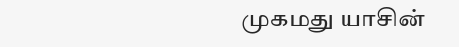முகமது யாசின்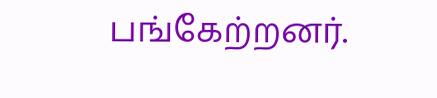பங்கேற்றனர்.